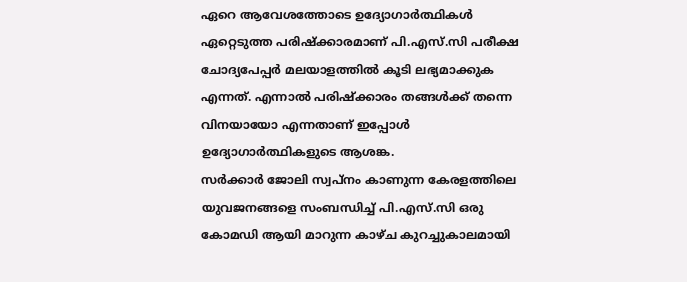ഏറെ ആവേശത്തോടെ ഉദ്യോഗാർത്ഥികൾ ഏറ്റെടുത്ത പരിഷ്ക്കാരമാണ് പി.എസ്.സി പരീക്ഷ ചോദ്യപേപ്പർ മലയാളത്തിൽ കൂടി ലഭ്യമാക്കുക എന്നത്. എന്നാൽ പരിഷ്ക്കാരം തങ്ങൾക്ക് തന്നെ വിനയായോ എന്നതാണ് ഇപ്പോൾ ഉദ്യോഗാർത്ഥികളുടെ ആശങ്ക.
സർക്കാർ ജോലി സ്വപ്നം കാണുന്ന കേരളത്തിലെ യുവജനങ്ങളെ സംബന്ധിച്ച് പി.എസ്.സി ഒരു കോമഡി ആയി മാറുന്ന കാഴ്ച കുറച്ചുകാലമായി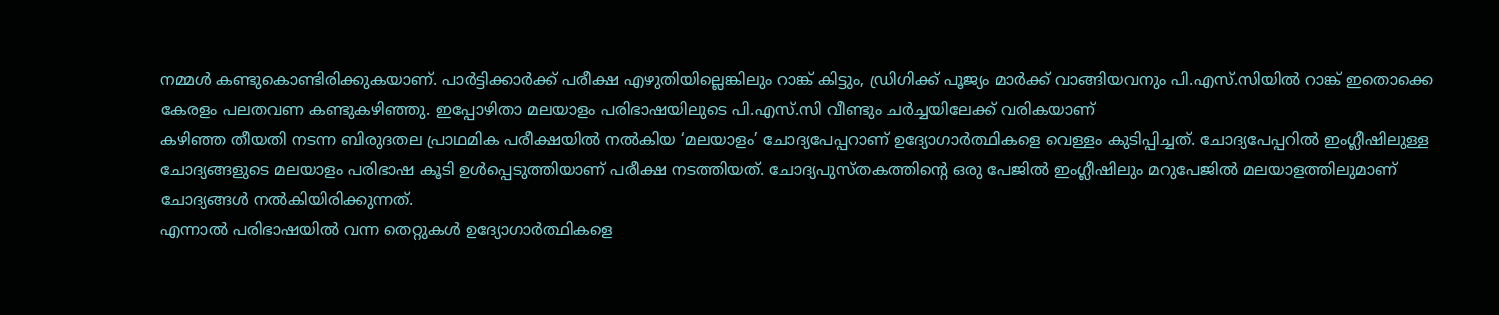നമ്മൾ കണ്ടുകൊണ്ടിരിക്കുകയാണ്. പാർട്ടിക്കാർക്ക് പരീക്ഷ എഴുതിയില്ലെങ്കിലും റാങ്ക് കിട്ടും, ഡ്രിഗിക്ക് പൂജ്യം മാർക്ക് വാങ്ങിയവനും പി.എസ്.സിയിൽ റാങ്ക് ഇതൊക്കെ കേരളം പലതവണ കണ്ടുകഴിഞ്ഞു. ഇപ്പോഴിതാ മലയാളം പരിഭാഷയിലുടെ പി.എസ്.സി വീണ്ടും ചർച്ചയിലേക്ക് വരികയാണ്
കഴിഞ്ഞ തീയതി നടന്ന ബിരുദതല പ്രാഥമിക പരീക്ഷയിൽ നൽകിയ ‘മലയാളം’ ചോദ്യപേപ്പറാണ് ഉദ്യോഗാർത്ഥികളെ വെള്ളം കുടിപ്പിച്ചത്. ചോദ്യപേപ്പറിൽ ഇംഗ്ലീഷിലുള്ള ചോദ്യങ്ങളുടെ മലയാളം പരിഭാഷ കൂടി ഉൾപ്പെടുത്തിയാണ് പരീക്ഷ നടത്തിയത്. ചോദ്യപുസ്തകത്തിന്റെ ഒരു പേജിൽ ഇംഗ്ലീഷിലും മറുപേജിൽ മലയാളത്തിലുമാണ് ചോദ്യങ്ങൾ നൽകിയിരിക്കുന്നത്.
എന്നാൽ പരിഭാഷയിൽ വന്ന തെറ്റുകൾ ഉദ്യോഗാർത്ഥികളെ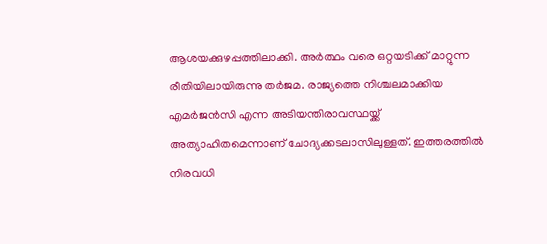ആശയക്കുഴപ്പത്തിലാക്കി. അർത്ഥം വരെ ഒറ്റയടിക്ക് മാറ്റുന്ന രീതിയിലായിരുന്നു തർജമ. രാജ്യത്തെ നിശ്ചലമാക്കിയ എമർജൻസി എന്ന അടിയന്തിരാവസ്ഥയ്ക്ക് അത്യാഹിതമെന്നാണ് ചോദ്യക്കടലാസിലുള്ളത്. ഇത്തരത്തിൽ നിരവധി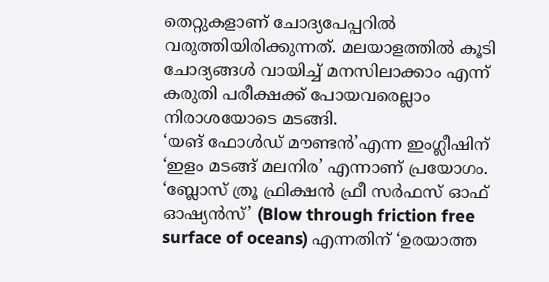തെറ്റുകളാണ് ചോദ്യപേപ്പറിൽ വരുത്തിയിരിക്കുന്നത്. മലയാളത്തിൽ കൂടി ചോദ്യങ്ങൾ വായിച്ച് മനസിലാക്കാം എന്ന് കരുതി പരീക്ഷക്ക് പോയവരെല്ലാം നിരാശയോടെ മടങ്ങി.
‘യങ് ഫോൾഡ് മൗണ്ടൻ’എന്ന ഇംഗ്ലീഷിന് ‘ഇളം മടങ്ങ് മലനിര’ എന്നാണ് പ്രയോഗം. ‘ബ്ലോസ് ത്രൂ ഫ്രിക്ഷൻ ഫ്രീ സർഫസ് ഓഫ് ഓഷ്യൻസ്’ (Blow through friction free surface of oceans) എന്നതിന് ‘ഉരയാത്ത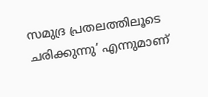സമുദ്ര പ്രതലത്തിലൂടെ ചരിക്കുന്നു’ എന്നുമാണ്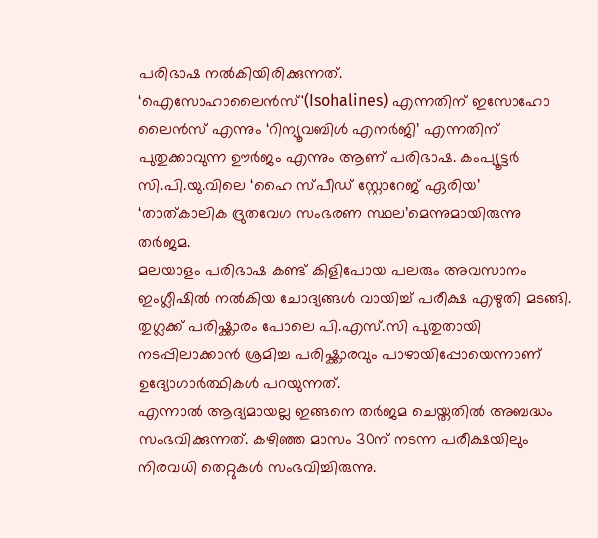പരിഭാഷ നൽകിയിരിക്കുന്നത്. ‘ഐസോഹാലൈൻസ്'(Isohalines) എന്നതിന് ഇസോഹോ ലൈൻസ് എന്നും ‘റിന്യൂവബിൾ എനർജി’ എന്നതിന് പുതുക്കാവുന്ന ഊർജം എന്നും ആണ് പരിഭാഷ. കംപ്യൂട്ടർ സി.പി.യു.വിലെ ‘ഹൈ സ്പീഡ് സ്റ്റോറേജ് ഏരിയ’ ‘താത്കാലിക ദ്രുതവേഗ സംഭരണ സ്ഥല’മെന്നുമായിരുന്നു തർജമ.
മലയാളം പരിഭാഷ കണ്ട് കിളിപോയ പലരും അവസാനം ഇംഗ്ലീഷിൽ നൽകിയ ചോദ്യങ്ങൾ വായിച്ച് പരീക്ഷ എഴുതി മടങ്ങി. തുഗ്ലക്ക് പരിഷ്ക്കാരം പോലെ പി.എസ്.സി പുതുതായി നടപ്പിലാക്കാൻ ശ്രമിച്ച പരിഷ്ക്കാരവും പാഴായിപ്പോയെന്നാണ് ഉദ്യോഗാർത്ഥികൾ പറയുന്നത്.
എന്നാൽ ആദ്യമായല്ല ഇങ്ങനെ തർജമ ചെയ്തതിൽ അബദ്ധം സംഭവിക്കുന്നത്. കഴിഞ്ഞ മാസം 30ന് നടന്ന പരീക്ഷയിലും നിരവധി തെറ്റുകൾ സംഭവിച്ചിരുന്നു.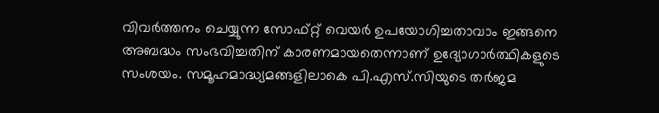വിവർത്തനം ചെയ്യുന്ന സോഫ്റ്റ് വെയർ ഉപയോഗിച്ചതാവാം ഇങ്ങനെ അബദ്ധം സംഭവിച്ചതിന് കാരണമായതെന്നാണ് ഉദ്യോഗാർത്ഥികളുടെ സംശയം. സമൂഹമാദ്ധ്യമങ്ങളിലാകെ പി.എസ്.സിയുടെ തർജമ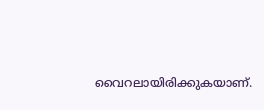വൈറലായിരിക്കുകയാണ്.